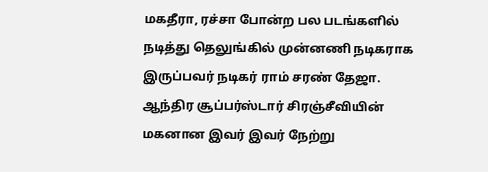மகதீரா, ரச்சா போன்ற பல படங்களில் நடித்து தெலுங்கில் முன்னணி நடிகராக இருப்பவர் நடிகர் ராம் சரண் தேஜா.
ஆந்திர சூப்பர்ஸ்டார் சிரஞ்சீவியின் மகனான இவர் இவர் நேற்று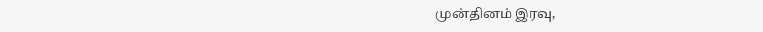முன்தினம் இரவு,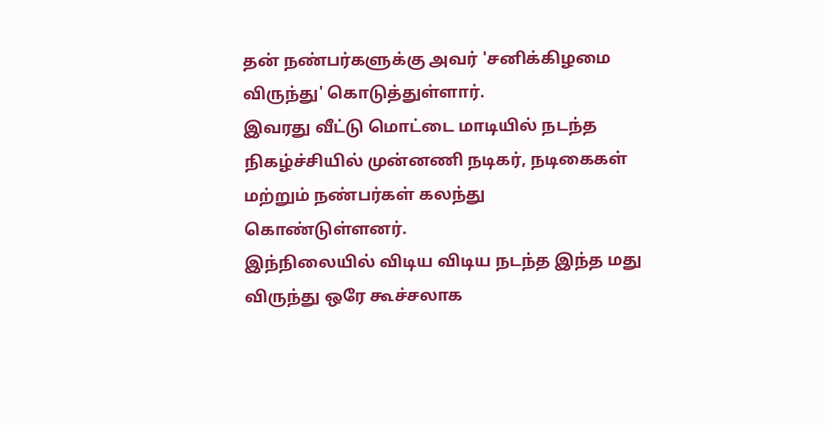தன் நண்பர்களுக்கு அவர் 'சனிக்கிழமை விருந்து' கொடுத்துள்ளார்.
இவரது வீட்டு மொட்டை மாடியில் நடந்த நிகழ்ச்சியில் முன்னணி நடிகர், நடிகைகள் மற்றும் நண்பர்கள் கலந்து கொண்டுள்ளனர்.
இந்நிலையில் விடிய விடிய நடந்த இந்த மது விருந்து ஒரே கூச்சலாக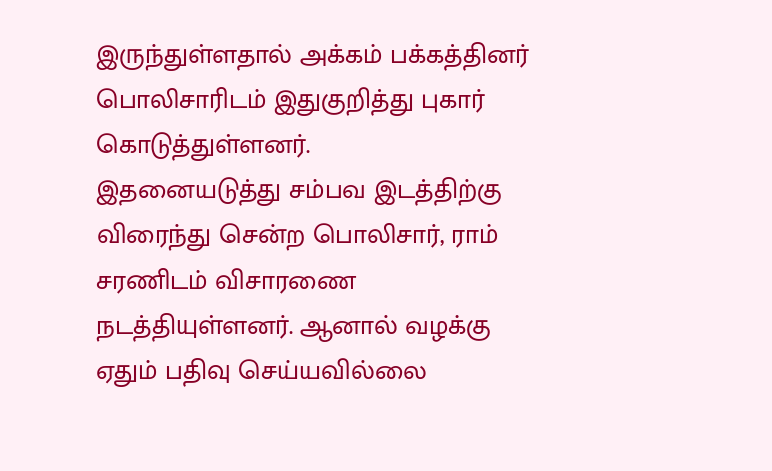இருந்துள்ளதால் அக்கம் பக்கத்தினர் பொலிசாரிடம் இதுகுறித்து புகார் கொடுத்துள்ளனர்.
இதனையடுத்து சம்பவ இடத்திற்கு விரைந்து சென்ற பொலிசார், ராம் சரணிடம் விசாரணை நடத்தியுள்ளனர். ஆனால் வழக்கு ஏதும் பதிவு செய்யவில்லை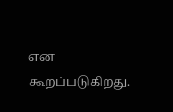என கூறப்படுகிறது.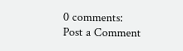0 comments:
Post a Comment